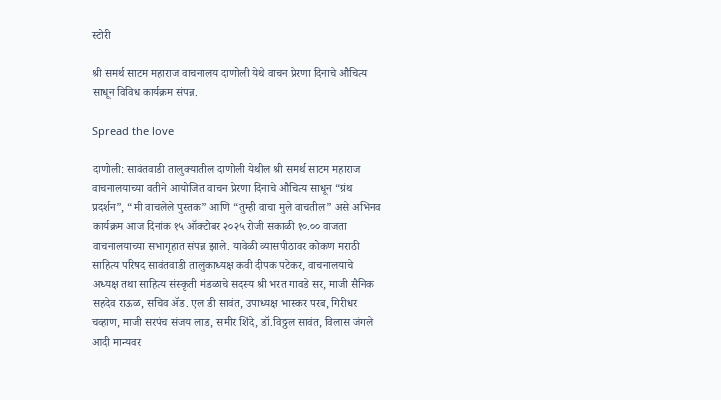स्टोरी

श्री समर्थ साटम महाराज वाचनालय दाणोली येथे वाचन प्रेरणा दिनाचे औचित्य साधून विविध कार्यक्रम संपन्न.

Spread the love

दाणोली: सावंतवाडी तालुक्यातील दाणोली येथील श्री समर्थ साटम महाराज वाचनालयाच्या वतीने आयोजित वाचन प्रेरणा दिनाचे औचित्य साधून “ग्रंथ प्रदर्शन”, “मी वाचलेले पुस्तक” आणि “तुम्ही वाचा मुले वाचतील” असे अभिनव कार्यक्रम आज दिनांक १५ ऑक्टोबर २०२५ रोजी सकाळी १०.०० वाजता वाचनालयाच्या सभागृहात संपन्न झाले. यावेळी व्यासपीठावर कोकण मराठी साहित्य परिषद सावंतवाडी तालुकाध्यक्ष कवी दीपक पटेकर, वाचनालयाचे अध्यक्ष तथा साहित्य संस्कृती मंडळाचे सदस्य श्री भरत गावडे सर, माजी सैनिक सहदेव राऊळ, सचिव ॲड. एल डी सावंत, उपाध्यक्ष भास्कर परब, गिरीधर चव्हाण, माजी सरपंच संजय लाड, समीर शिंदे, डॉ.विठ्ठल सावंत, विलास जंगले आदी मान्यवर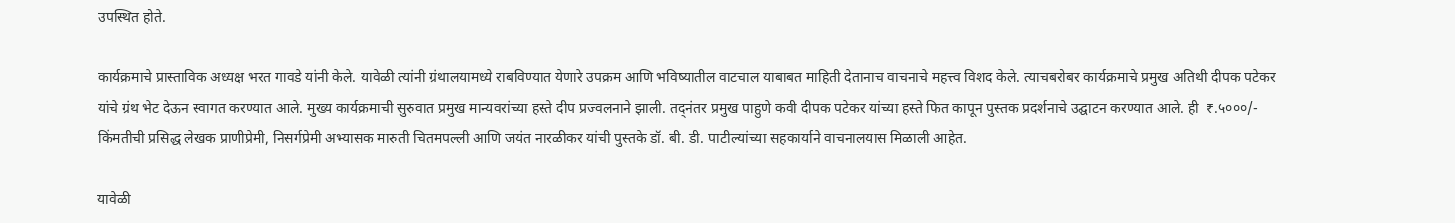उपस्थित होते.

कार्यक्रमाचे प्रास्ताविक अध्यक्ष भरत गावडे यांनी केले. यावेळी त्यांनी ग्रंथालयामध्ये राबविण्यात येणारे उपक्रम आणि भविष्यातील वाटचाल याबाबत माहिती देतानाच वाचनाचे महत्त्व विशद केले. त्याचबरोबर कार्यक्रमाचे प्रमुख अतिथी दीपक पटेकर यांचे ग्रंथ भेट देऊन स्वागत करण्यात आले. मुख्य कार्यक्रमाची सुरुवात प्रमुख मान्यवरांच्या हस्ते दीप प्रज्वलनाने झाली. तद्नंतर प्रमुख पाहुणे कवी दीपक पटेकर यांच्या हस्ते फित कापून पुस्तक प्रदर्शनाचे उद्घाटन करण्यात आले. ही  ₹.५०००/- किंमतीची प्रसिद्ध लेखक प्राणीप्रेमी, निसर्गप्रेमी अभ्यासक मारुती चितमपल्ली आणि जयंत नारळीकर यांची पुस्तके डॉ. बी. डी. पाटील्यांच्या सहकार्याने वाचनालयास मिळाली आहेत.

यावेळी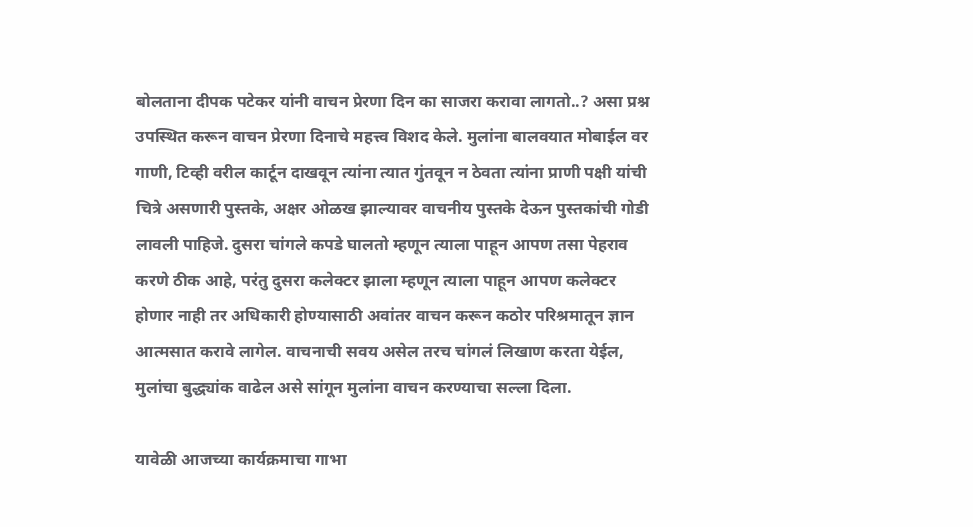बोलताना दीपक पटेकर यांनी वाचन प्रेरणा दिन का साजरा करावा लागतो..? असा प्रश्न उपस्थित करून वाचन प्रेरणा दिनाचे महत्त्व विशद केले. मुलांना बालवयात मोबाईल वर गाणी, टिव्ही वरील कार्टून दाखवून त्यांना त्यात गुंतवून न ठेवता त्यांना प्राणी पक्षी यांची चित्रे असणारी पुस्तके, अक्षर ओळख झाल्यावर वाचनीय पुस्तके देऊन पुस्तकांची गोडी लावली पाहिजे. दुसरा चांगले कपडे घालतो म्हणून त्याला पाहून आपण तसा पेहराव करणे ठीक आहे, परंतु दुसरा कलेक्टर झाला म्हणून त्याला पाहून आपण कलेक्टर होणार नाही तर अधिकारी होण्यासाठी अवांतर वाचन करून कठोर परिश्रमातून ज्ञान आत्मसात करावे लागेल. वाचनाची सवय असेल तरच चांगलं लिखाण करता येईल, मुलांचा बुद्ध्यांक वाढेल असे सांगून मुलांना वाचन करण्याचा सल्ला दिला.

यावेळी आजच्या कार्यक्रमाचा गाभा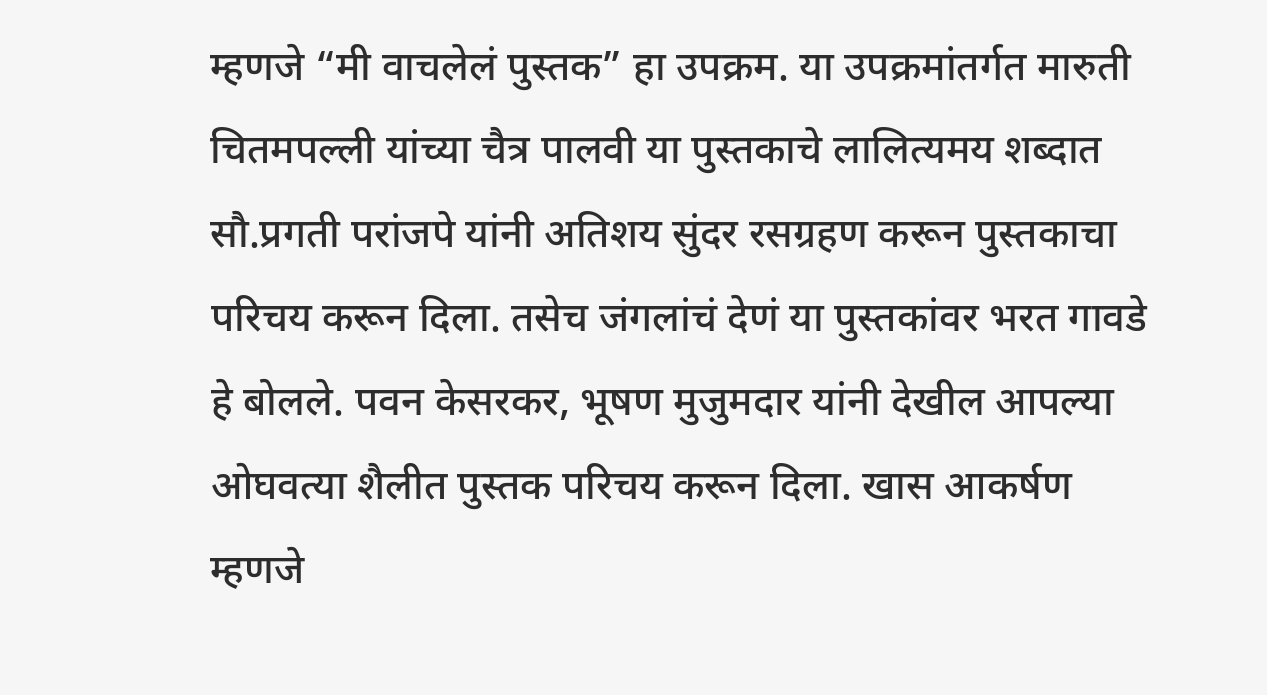म्हणजे “मी वाचलेलं पुस्तक” हा उपक्रम. या उपक्रमांतर्गत मारुती चितमपल्ली यांच्या चैत्र पालवी या पुस्तकाचे लालित्यमय शब्दात सौ.प्रगती परांजपे यांनी अतिशय सुंदर रसग्रहण करून पुस्तकाचा परिचय करून दिला. तसेच जंगलांचं देणं या पुस्तकांवर भरत गावडे हे बोलले. पवन केसरकर, भूषण मुजुमदार यांनी देखील आपल्या ओघवत्या शैलीत पुस्तक परिचय करून दिला. खास आकर्षण म्हणजे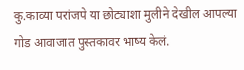कु.काव्या परांजपे या छोट्याशा मुलीने देखील आपल्या गोड आवाजात पुस्तकावर भाष्य केलं.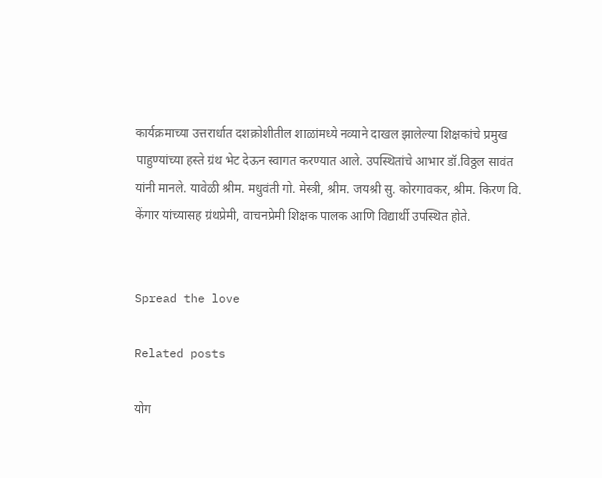कार्यक्रमाच्या उत्तरार्धात दशक्रोशीतील शाळांमध्ये नव्याने दाखल झालेल्या शिक्षकांचे प्रमुख पाहुण्यांच्या हस्ते ग्रंथ भेट देऊन स्वागत करण्यात आले. उपस्थितांचे आभार डॉ.विठ्ठल सावंत यांनी मानले. यावेळी श्रीम. मधुवंती गो. मेस्त्री, श्रीम. जयश्री सु. कोरगावकर, श्रीम. किरण वि. केंगार यांच्यासह ग्रंथप्रेमी, वाचनप्रेमी शिक्षक पालक आणि विद्यार्थी उपस्थित होते.


Spread the love

Related posts

योग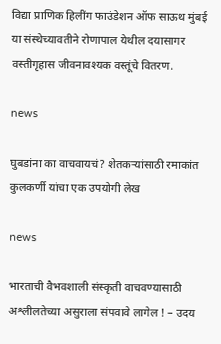विद्या प्राणिक हिलींग फाउंडेशन ऑफ साऊथ मुंबई या संस्थेच्यावतीने रोणापाल येथील दयासागर वस्तीगृहास जीवनावश्यक वस्तूंचे वितरण.

news

घुबडांना का वाचवायचं? शेतकऱ्यांसाठी रमाकांत कुलकर्णी यांचा एक उपयोगी लेख

news

भारताची वैभवशाली संस्कृती वाचवण्यासाठी अश्लीलतेच्या असुराला संपवावे लागेल ! – उदय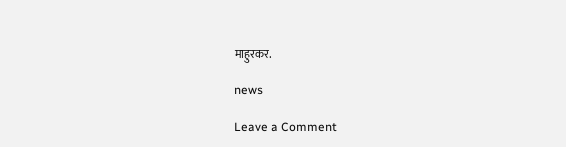माहुरकर.

news

Leave a Comment